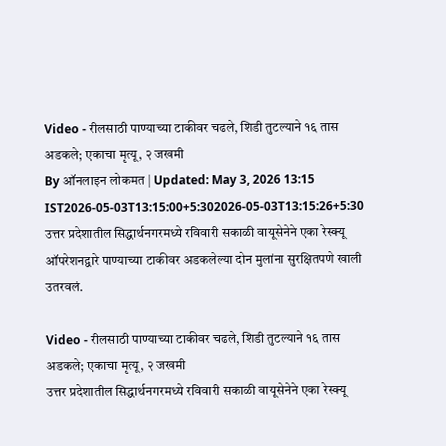Video - रीलसाठी पाण्याच्या टाकीवर चढले, शिडी तुटल्याने १६ तास अडकले; एकाचा मृत्यू, २ जखमी
By ऑनलाइन लोकमत | Updated: May 3, 2026 13:15 IST2026-05-03T13:15:00+5:302026-05-03T13:15:26+5:30
उत्तर प्रदेशातील सिद्धार्थनगरमध्ये रविवारी सकाळी वायूसेनेने एका रेस्क्यू ऑपरेशनद्वारे पाण्याच्या टाकीवर अडकलेल्या दोन मुलांना सुरक्षितपणे खाली उतरवलं.

Video - रीलसाठी पाण्याच्या टाकीवर चढले, शिडी तुटल्याने १६ तास अडकले; एकाचा मृत्यू, २ जखमी
उत्तर प्रदेशातील सिद्धार्थनगरमध्ये रविवारी सकाळी वायूसेनेने एका रेस्क्यू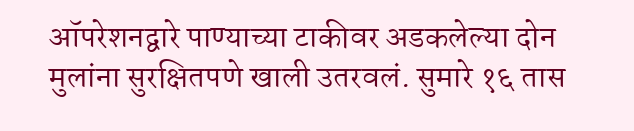ऑपरेशनद्वारे पाण्याच्या टाकीवर अडकलेल्या दोन मुलांना सुरक्षितपणे खाली उतरवलं. सुमारे १६ तास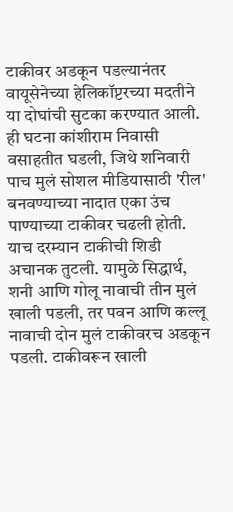टाकीवर अडकून पडल्यानंतर वायूसेनेच्या हेलिकॉप्टरच्या मदतीने या दोघांची सुटका करण्यात आली. ही घटना कांशीराम निवासी वसाहतीत घडली, जिथे शनिवारी पाच मुलं सोशल मीडियासाठी 'रील' बनवण्याच्या नादात एका उंच पाण्याच्या टाकीवर चढली होती.
याच दरम्यान टाकीची शिडी अचानक तुटली. यामुळे सिद्धार्थ, शनी आणि गोलू नावाची तीन मुलं खाली पडली, तर पवन आणि कल्लू नावाची दोन मुलं टाकीवरच अडकून पडली. टाकीवरून खाली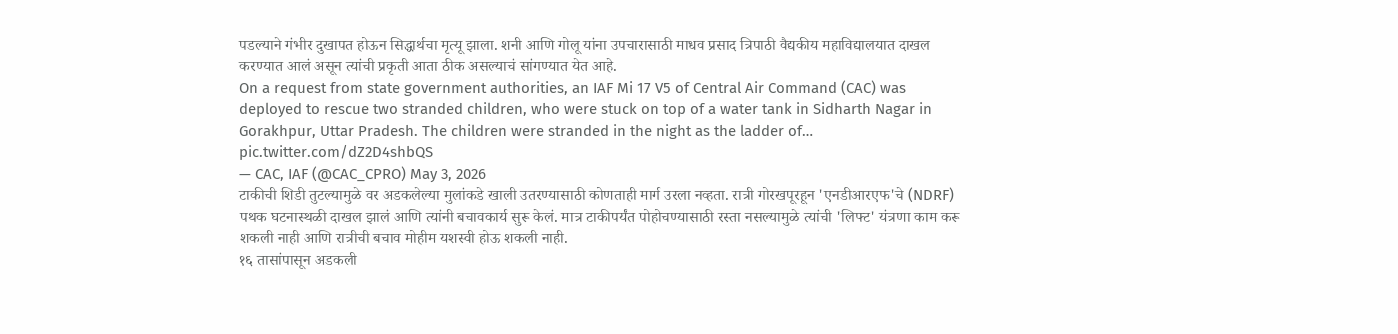पडल्याने गंभीर दुखापत होऊन सिद्धार्थचा मृत्यू झाला. शनी आणि गोलू यांना उपचारासाठी माधव प्रसाद त्रिपाठी वैद्यकीय महाविद्यालयात दाखल करण्यात आलं असून त्यांची प्रकृती आता ठीक असल्याचं सांगण्यात येत आहे.
On a request from state government authorities, an IAF Mi 17 V5 of Central Air Command (CAC) was deployed to rescue two stranded children, who were stuck on top of a water tank in Sidharth Nagar in Gorakhpur, Uttar Pradesh. The children were stranded in the night as the ladder of… pic.twitter.com/dZ2D4shbQS
— CAC, IAF (@CAC_CPRO) May 3, 2026
टाकीची शिडी तुटल्यामुळे वर अडकलेल्या मुलांकडे खाली उतरण्यासाठी कोणताही मार्ग उरला नव्हता. रात्री गोरखपूरहून 'एनडीआरएफ'चे (NDRF) पथक घटनास्थळी दाखल झालं आणि त्यांनी बचावकार्य सुरू केलं. मात्र टाकीपर्यंत पोहोचण्यासाठी रस्ता नसल्यामुळे त्यांची 'लिफ्ट' यंत्रणा काम करू शकली नाही आणि रात्रीची बचाव मोहीम यशस्वी होऊ शकली नाही.
१६ तासांपासून अडकली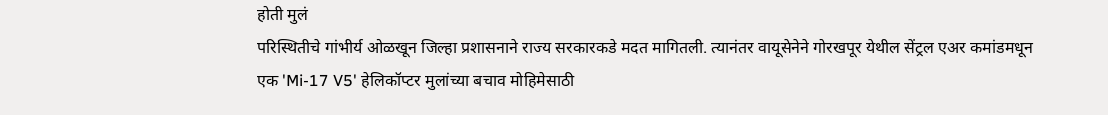होती मुलं
परिस्थितीचे गांभीर्य ओळखून जिल्हा प्रशासनाने राज्य सरकारकडे मदत मागितली. त्यानंतर वायूसेनेने गोरखपूर येथील सेंट्रल एअर कमांडमधून एक 'Mi-17 V5' हेलिकॉप्टर मुलांच्या बचाव मोहिमेसाठी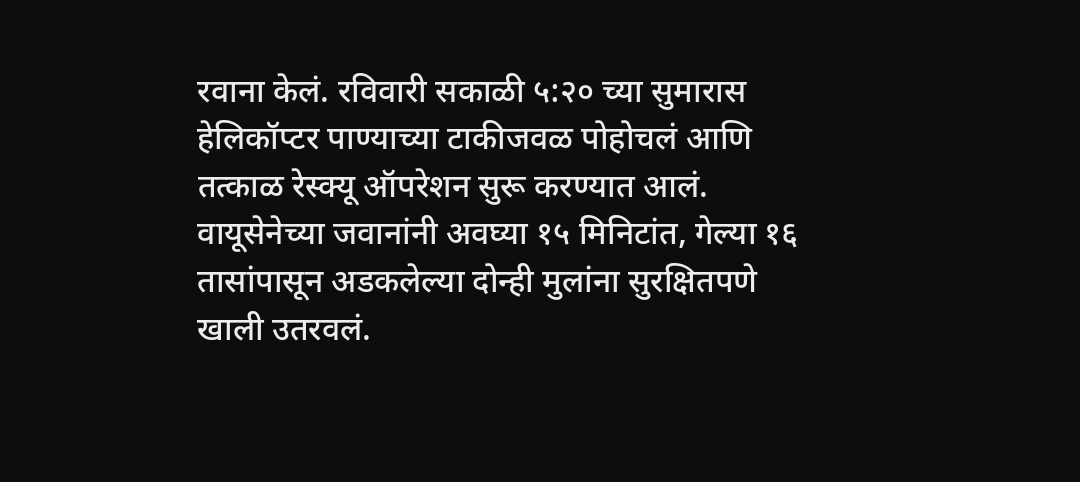रवाना केलं. रविवारी सकाळी ५:२० च्या सुमारास हेलिकॉप्टर पाण्याच्या टाकीजवळ पोहोचलं आणि तत्काळ रेस्क्यू ऑपरेशन सुरू करण्यात आलं. वायूसेनेच्या जवानांनी अवघ्या १५ मिनिटांत, गेल्या १६ तासांपासून अडकलेल्या दोन्ही मुलांना सुरक्षितपणे खाली उतरवलं.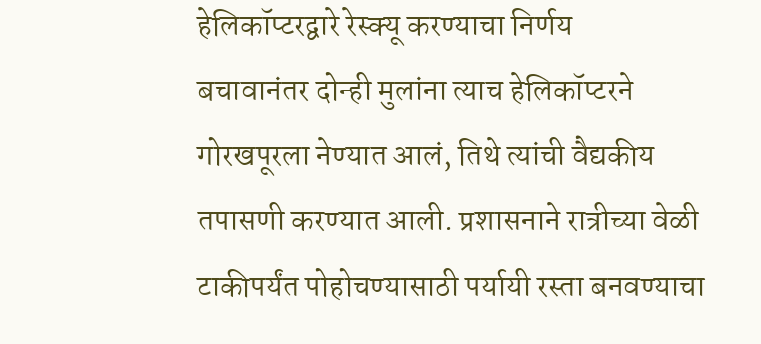हेलिकॉप्टरद्वारे रेस्क्यू करण्याचा निर्णय
बचावानंतर दोन्ही मुलांना त्याच हेलिकॉप्टरने गोरखपूरला नेण्यात आलं, तिथे त्यांची वैद्यकीय तपासणी करण्यात आली. प्रशासनाने रात्रीच्या वेळी टाकीपर्यंत पोहोचण्यासाठी पर्यायी रस्ता बनवण्याचा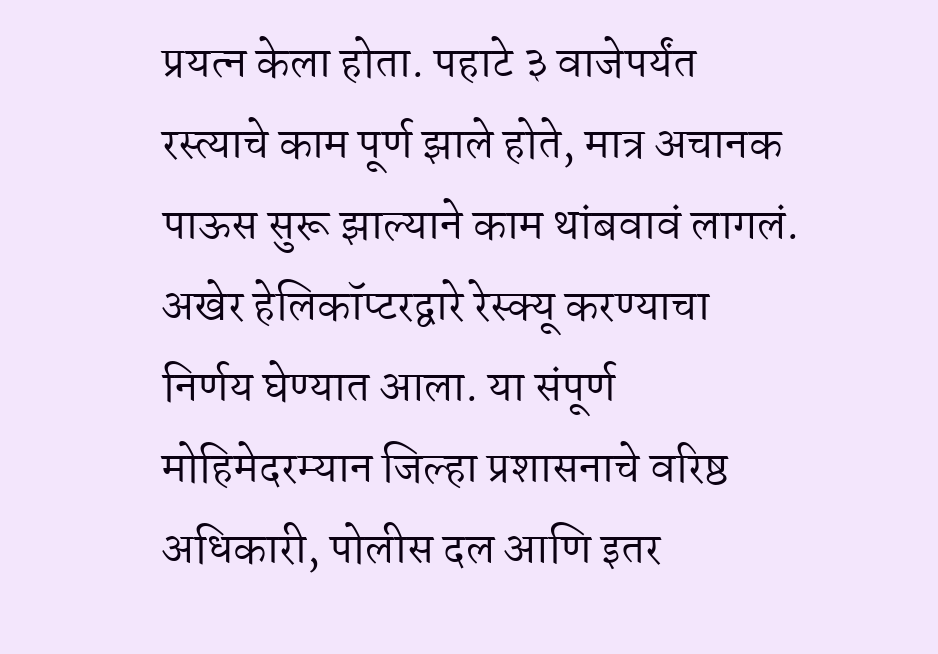प्रयत्न केला होता. पहाटे ३ वाजेपर्यंत रस्त्याचे काम पूर्ण झाले होते, मात्र अचानक पाऊस सुरू झाल्याने काम थांबवावं लागलं. अखेर हेलिकॉप्टरद्वारे रेस्क्यू करण्याचा निर्णय घेण्यात आला. या संपूर्ण मोहिमेदरम्यान जिल्हा प्रशासनाचे वरिष्ठ अधिकारी, पोलीस दल आणि इतर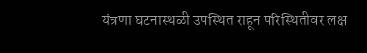यंत्रणा घटनास्थळी उपस्थित राहून परिस्थितीवर लक्ष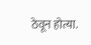ठेवून होत्या.